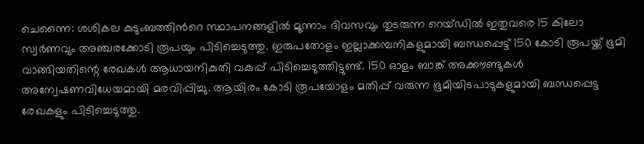ചെന്നൈ: ശശികല കുടുംബത്തിന്‍റെ സ്ഥാപനങ്ങളിൽ മൂന്നാം ദിവസവും തുടരുന്ന റെയ്ഡിൽ ഇതുവരെ 15 കിലോ സ്വർണവും അഞ്ചരക്കോടി രൂപയും പിടിച്ചെടുത്തു. ഇരുപതോളം ഇല്ലാക്കമ്പനികളുമായി ബന്ധപ്പെട്ട് 150 കോടി രൂപയ്ക്ക് ഭൂമി വാങ്ങിയതിന്റെ രേഖകൾ ആധായനികുതി വകുപ്പ് പിടിച്ചെടുത്തിട്ടുണ്ട്. 150 ഓളം ബാങ്ക് അക്കൗണ്ടുകൾ അന്വേഷണവിധേയമായി മരവിപ്പിച്ചു. ആയിരം കോടി രൂപയോളം മതിപ്പ് വരുന്ന ഭൂമിയിടപാടുകളുമായി ബന്ധപ്പെട്ട രേഖകളും പിടിച്ചെടുത്തു.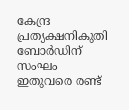കേന്ദ്ര പ്രത്യക്ഷനികുതി ബോർഡിന് സംഘം ഇതുവരെ രണ്ട്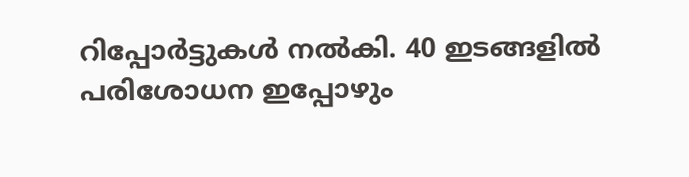റിപ്പോർട്ടുകൾ നൽകി. 40 ഇടങ്ങളിൽ പരിശോധന ഇപ്പോഴും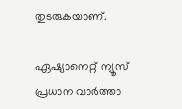തുടരുകയാണ്.

ഏഷ്യാനെറ്റ് ന്യൂസ് പ്രധാന വാർത്താ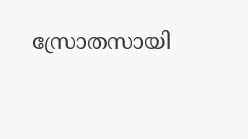സ്രോതസായി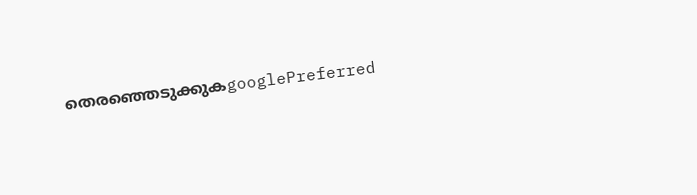തെരഞ്ഞെടുക്കുകgooglePreferred